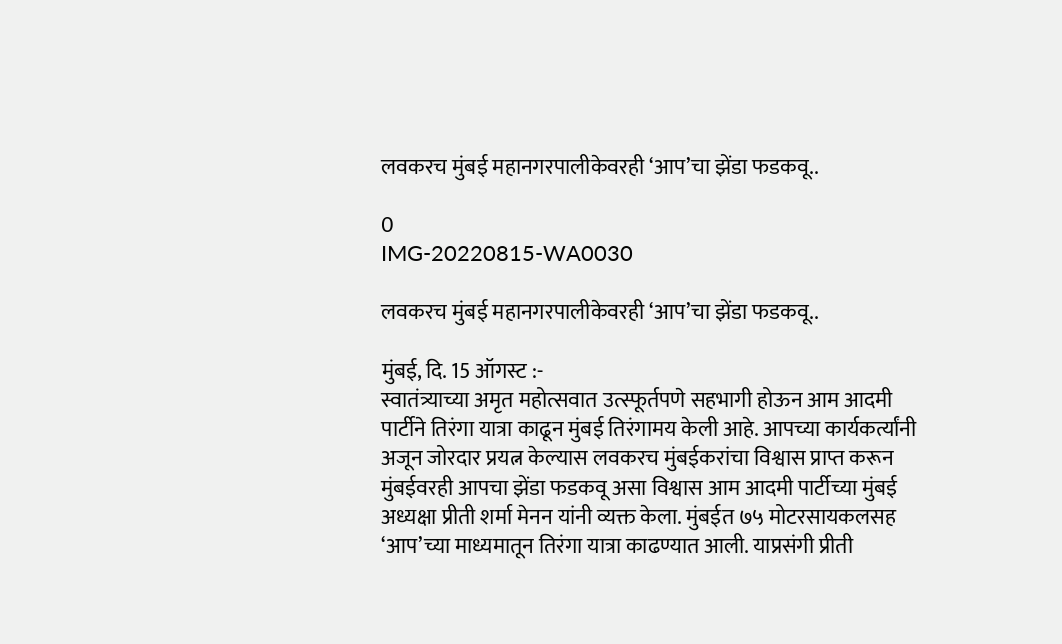लवकरच मुंबई महानगरपालीकेवरही ‘आप’चा झेंडा फडकवू..

0
IMG-20220815-WA0030

लवकरच मुंबई महानगरपालीकेवरही ‘आप’चा झेंडा फडकवू..

मुंबई, दि. 15 ऑगस्ट :-
स्वातंत्र्याच्या अमृत महोत्सवात उत्स्फूर्तपणे सहभागी होऊन आम आदमी पार्टीने तिरंगा यात्रा काढून मुंबई तिरंगामय केली आहे. आपच्या कार्यकर्त्यांनी अजून जोरदार प्रयत्न केल्यास लवकरच मुंबईकरांचा विश्वास प्राप्त करून मुंबईवरही आपचा झेंडा फडकवू असा विश्वास आम आदमी पार्टीच्या मुंबई अध्यक्षा प्रीती शर्मा मेनन यांनी व्यक्त केला. मुंबईत ७५ मोटरसायकलसह ‘आप’च्या माध्यमातून तिरंगा यात्रा काढण्यात आली. याप्रसंगी प्रीती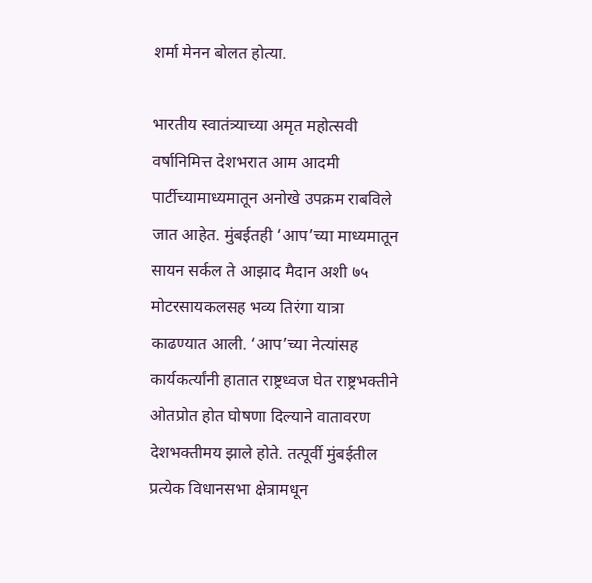शर्मा मेनन बोलत होत्या.

भारतीय स्वातंत्र्याच्या अमृत महोत्सवी वर्षानिमित्त देशभरात आम आदमी पार्टीच्यामाध्यमातून अनोखे उपक्रम राबविले जात आहेत. मुंबईतही ‘आप’च्या माध्यमातून सायन सर्कल ते आझाद मैदान अशी ७५ मोटरसायकलसह भव्य तिरंगा यात्रा काढण्यात आली. ‘आप’च्या नेत्यांसह कार्यकर्त्यांनी हातात राष्ट्रध्वज घेत राष्ट्रभक्तीने ओतप्रोत होत घोषणा दिल्याने वातावरण देशभक्तीमय झाले होते. तत्पूर्वी मुंबईतील प्रत्येक विधानसभा क्षेत्रामधून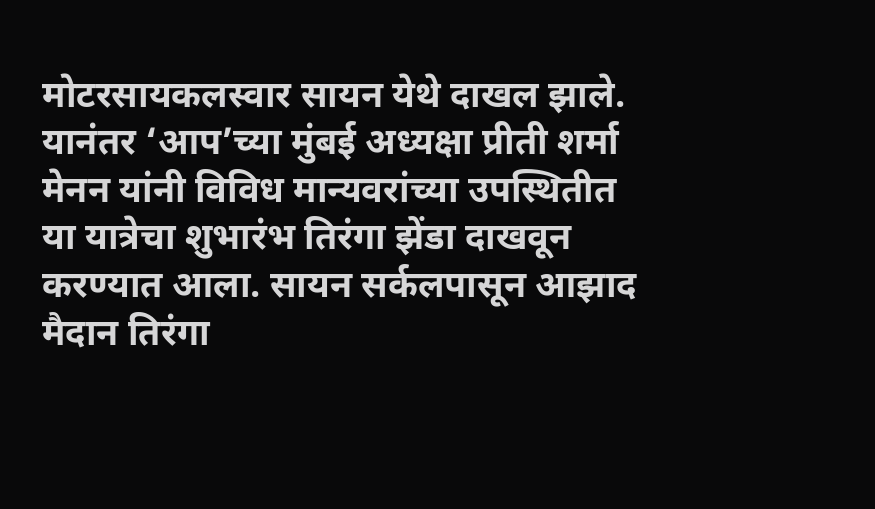मोटरसायकलस्वार सायन येथे दाखल झाले. यानंतर ‘आप’च्या मुंबई अध्यक्षा प्रीती शर्मा मेनन यांनी विविध मान्यवरांच्या उपस्थितीत या यात्रेचा शुभारंभ तिरंगा झेंडा दाखवून करण्यात आला. सायन सर्कलपासून आझाद मैदान तिरंगा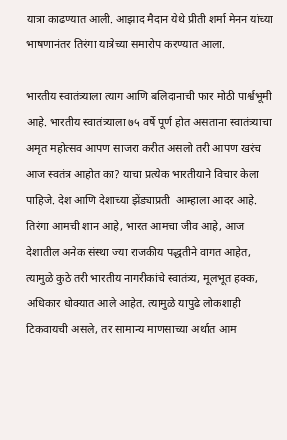यात्रा काढण्यात आली. आझाद मैदान येथे प्रीती शर्मा मेनन यांच्या भाषणानंतर तिरंगा यात्रेच्या समारोप करण्यात आला.

भारतीय स्वातंत्र्याला त्याग आणि बलिदानाची फार मोठी पार्श्वभूमी आहे. भारतीय स्वातंत्र्याला ७५ वर्षे पूर्ण होत असताना स्वातंत्र्याचा अमृत महोत्सव आपण साजरा करीत असलो तरी आपण खरंच आज स्वतंत्र आहोत का? याचा प्रत्येक भारतीयाने विचार केला पाहिजे. देश आणि देशाच्या झेंड्याप्रती  आम्हाला आदर आहे. तिरंगा आमची शान आहे, भारत आमचा जीव आहे, आज देशातील अनेक संस्था ज्या राजकीय पद्धतीने वागत आहेत, त्यामुळे कुठे तरी भारतीय नागरीकांचे स्वातंत्र्य, मूलभूत हक्क, अधिकार धोक्यात आले आहेत. त्यामुळे यापुढे लोकशाही टिकवायची असले, तर सामान्य माणसाच्या अर्थात आम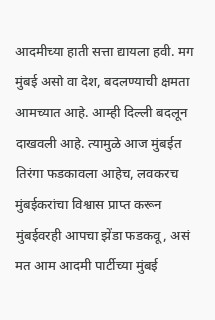आदमीच्या हाती सत्ता द्यायला हवी. मग मुंबई असो वा देश, बदलण्याची क्षमता आमच्यात आहे. आम्ही दिल्ली बदलून दाखवली आहे. त्यामुळे आज मुंबईत तिरंगा फडकावला आहेच, लवकरच मुंबईकरांचा विश्वास प्राप्त करून मुंबईवरही आपचा झेंडा फडकवू, असं मत आम आदमी पार्टीच्या मुंबई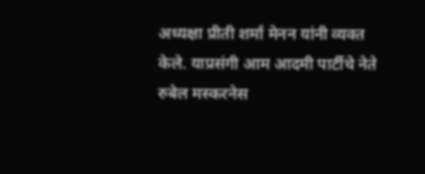अध्यक्षा प्रीती शर्मा मेनन यांनी व्यक्त केले. याप्रसंगी आम आदमी पार्टीचे नेते रुबेल मस्करनेस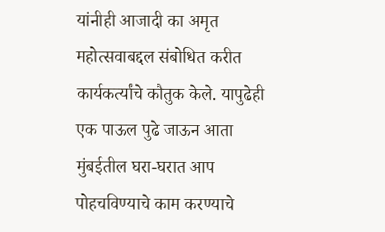यांनीही आजादी का अमृत महोत्सवाबद्दल संबोधित करीत कार्यकर्त्यांचे कौतुक केले. यापुढेही एक पाऊल पुढे जाऊन आता मुंबईतील घरा-घरात आप पोहचविण्याचे काम करण्याचे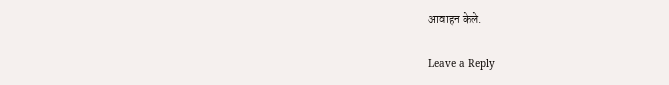आवाहन केले.

Leave a Reply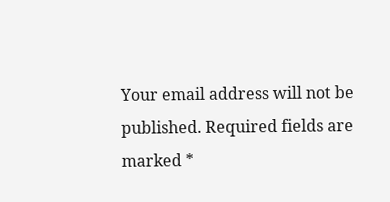Your email address will not be published. Required fields are marked *